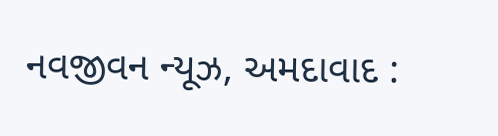નવજીવન ન્યૂઝ, અમદાવાદ :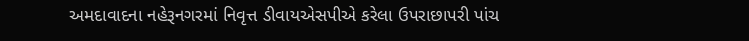અમદાવાદના નહેરૂનગરમાં નિવૃત્ત ડીવાયએસપીએ કરેલા ઉપરાછાપરી પાંચ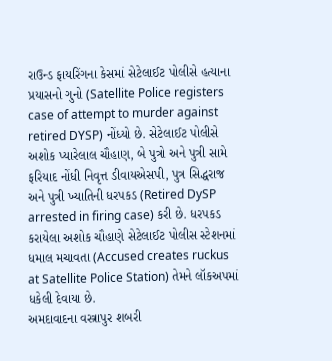રાઉન્ડ ફાયરિંગના કેસમાં સેટેલાઈટ પોલીસે હત્યાના પ્રયાસનો ગુનો (Satellite Police registers case of attempt to murder against retired DYSP) નોંધ્યો છે. સેટેલાઈટ પોલીસે અશોક પ્યારેલાલ ચૌહાણ, બે પુત્રો અને પુત્રી સામે ફરિયાદ નોંધી નિવૃત્ત ડીવાયએસપી, પુત્ર સિદ્ધરાજ અને પુત્રી ખ્યાતિની ધરપકડ (Retired DySP arrested in firing case) કરી છે. ધરપકડ કરાયેલા અશોક ચૌહાણે સેટેલાઈટ પોલીસ સ્ટેશનમાં ધમાલ મચાવતા (Accused creates ruckus at Satellite Police Station) તેમને લૉકઅપમાં ધકેલી દેવાયા છે.
અમદાવાદના વસ્ત્રાપુર શબરી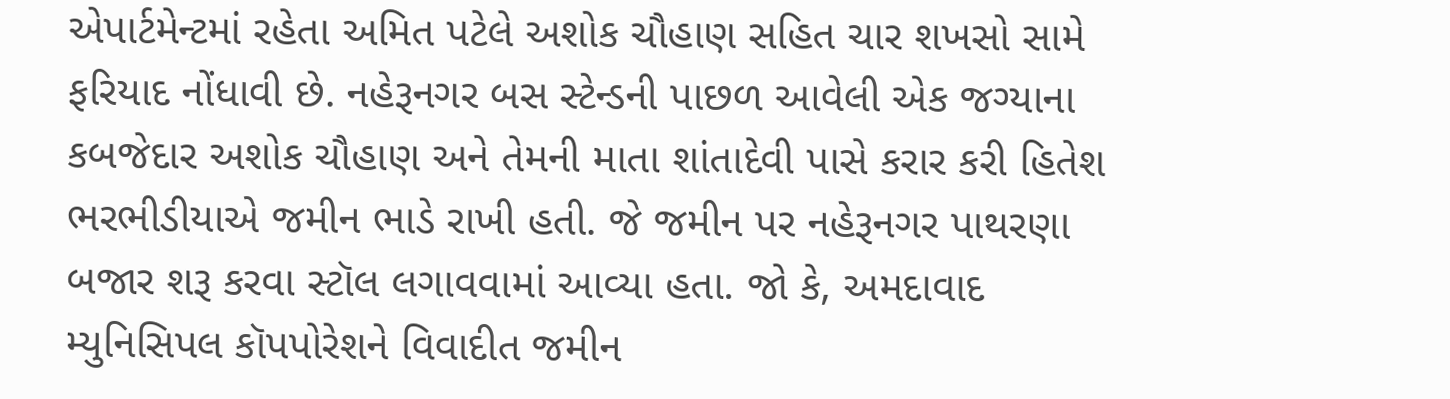એપાર્ટમેન્ટમાં રહેતા અમિત પટેલે અશોક ચૌહાણ સહિત ચાર શખસો સામે ફરિયાદ નોંધાવી છે. નહેરૂનગર બસ સ્ટેન્ડની પાછળ આવેલી એક જગ્યાના કબજેદાર અશોક ચૌહાણ અને તેમની માતા શાંતાદેવી પાસે કરાર કરી હિતેશ ભરભીડીયાએ જમીન ભાડે રાખી હતી. જે જમીન પર નહેરૂનગર પાથરણા બજાર શરૂ કરવા સ્ટૉલ લગાવવામાં આવ્યા હતા. જો કે, અમદાવાદ મ્યુનિસિપલ કૉપપોરેશને વિવાદીત જમીન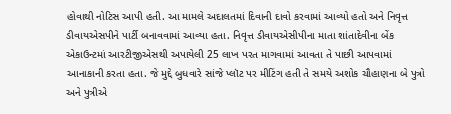હોવાથી નોટિસ આપી હતી. આ મામલે અદાલતમાં દિવાની દાવો કરવામાં આવ્યો હતો અને નિવૃત્ત ડીવાયએસપીને પાર્ટી બનાવવામાં આવ્યા હતા. નિવૃત્ત ડીવાયએસીપીના માતા શાંતાદેવીના બેંક એકાઉન્ટમાં આરટીજીએસથી અપાયેલી 25 લાખ પરત માગવામાં આવતા તે પાછી આપવામાં આનાકાની કરતા હતા. જે મુદ્દે બુધવારે સાંજે પ્લૉટ પર મીટિંગ હતી તે સમયે અશોક ચૌહાણના બે પુત્રો અને પુત્રીએ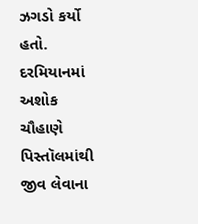ઝગડો કર્યો હતો. દરમિયાનમાં અશોક ચૌહાણે પિસ્તૉલમાંથી જીવ લેવાના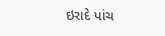ઇરાદે પાંચ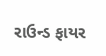રાઉન્ડ ફાયર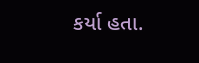કર્યા હતા.